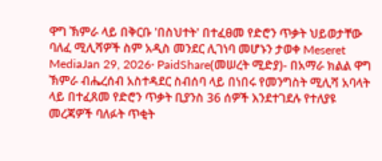ዋግ ኽምራ ላይ በቅርቡ 'በስህተት' በተፈፀመ የድሮን ጥቃት ህይወታቸው ባለፈ ሚሊሻዎች ስም አዲስ መንደር ሊገነባ መሆኑን ታወቀ Meseret MediaJan 29, 2026∙ PaidShare(መሠረት ሚድያ)- በአማራ ክልል ዋግ ኽምራ ብሔረሰብ አስተዳደር ስብሰባ ላይ በነበሩ የመንግስት ሚሊሻ አባላት ላይ በተፈጸመ የድሮን ጥቃት ቢያንስ 36 ሰዎች እንደተገደሉ የተለያዩ መረጃዎች ባለፉት ጥቂት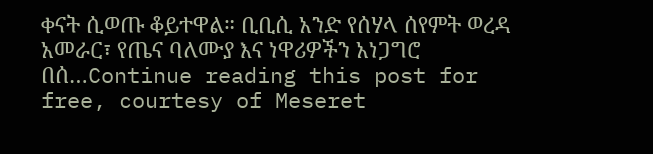ቀናት ሲወጡ ቆይተዋል። ቢቢሲ አንድ የሰሃላ ሰየምት ወረዳ አመራር፣ የጤና ባለሙያ እና ነዋሪዎችን አነጋግሮ በሰ…Continue reading this post for free, courtesy of Meseret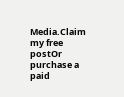Media.Claim my free postOr purchase a paid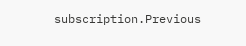subscription.Previous